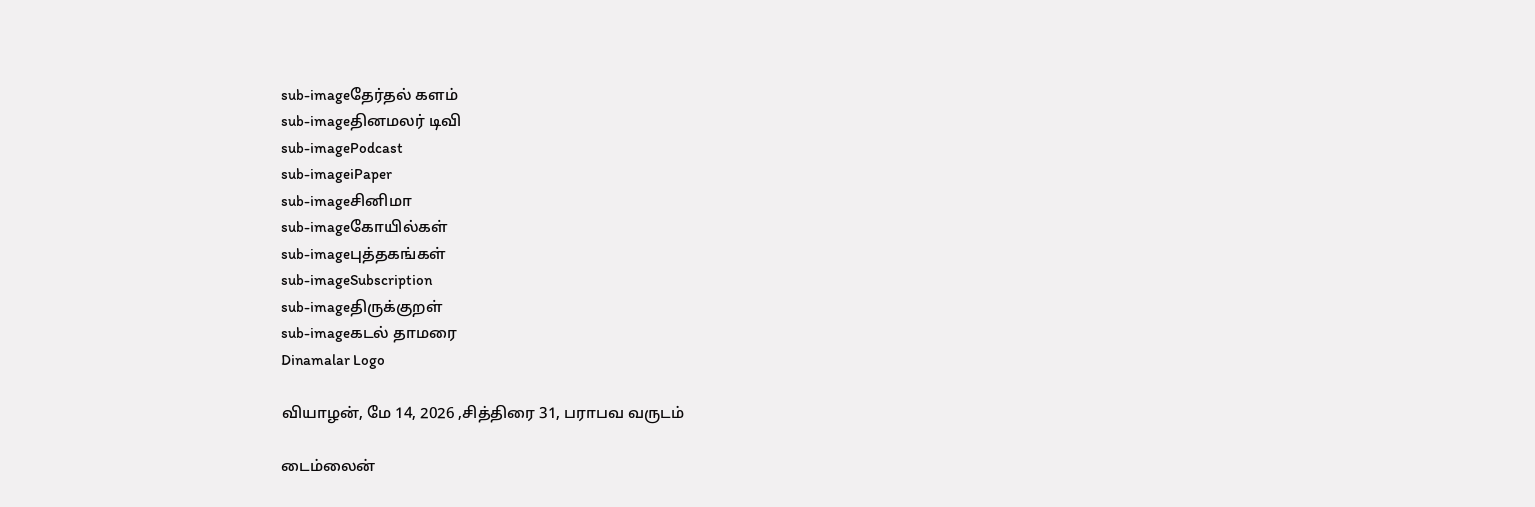sub-imageதேர்தல் களம்
sub-imageதினமலர் டிவி
sub-imagePodcast
sub-imageiPaper
sub-imageசினிமா
sub-imageகோயில்கள்
sub-imageபுத்தகங்கள்
sub-imageSubscription
sub-imageதிருக்குறள்
sub-imageகடல் தாமரை
Dinamalar Logo

வியாழன், மே 14, 2026 ,சித்திரை 31, பராபவ வருடம்

டைம்லைன்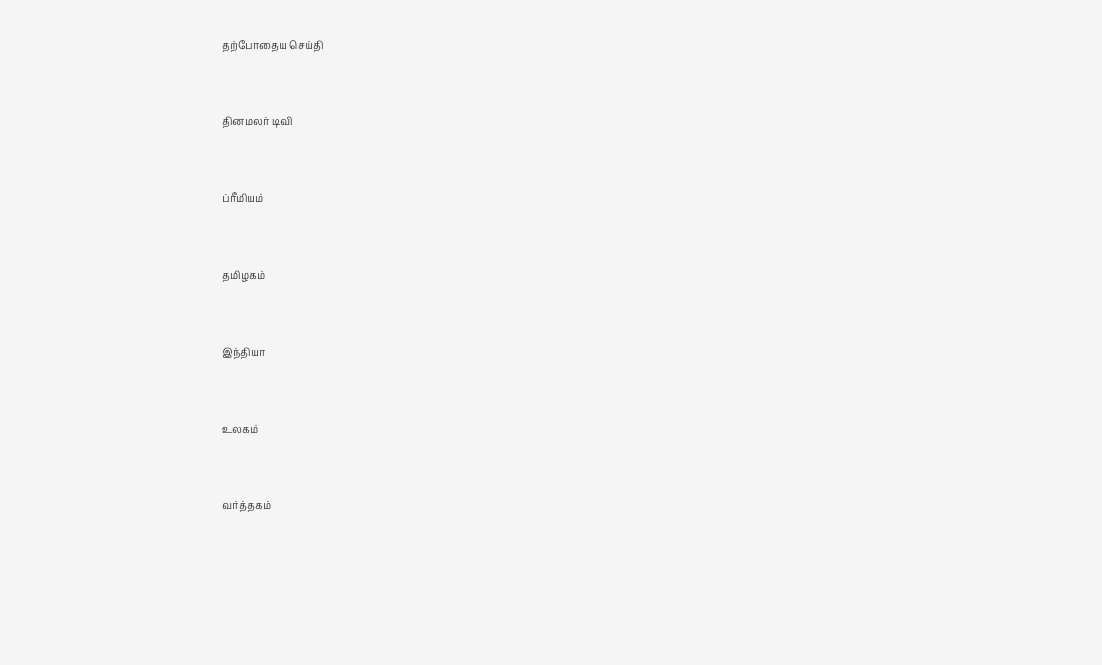தற்போதைய செய்தி


தினமலர் டிவி


ப்ரீமியம்


தமிழகம்


இந்தியா


உலகம்


வர்த்தகம்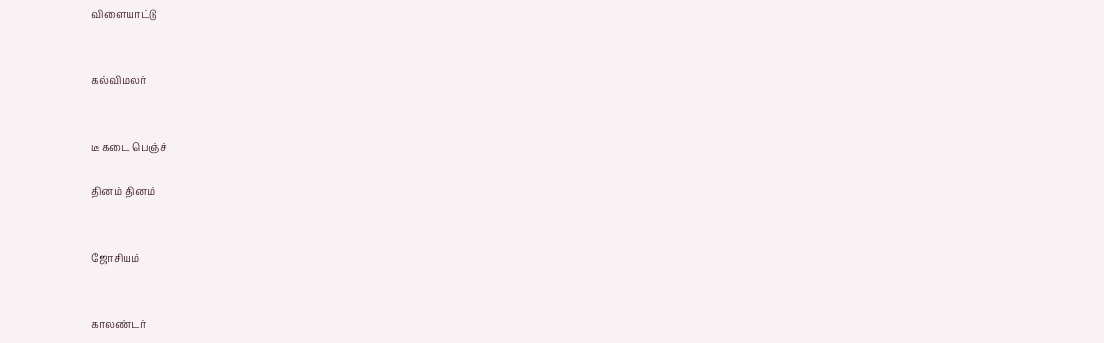விளையாட்டு


கல்விமலர்


டீ கடை பெஞ்ச்

தினம் தினம்


ஜோசியம்


காலண்டர்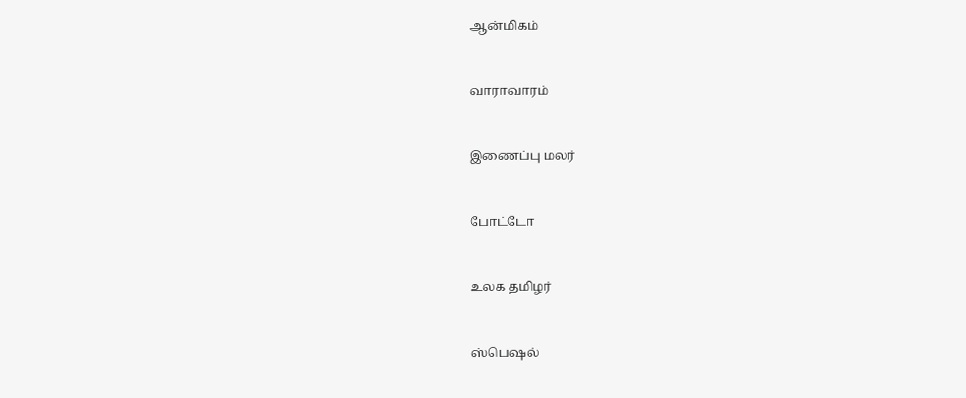ஆன்மிகம்


வாராவாரம்


இணைப்பு மலர்


போட்டோ


உலக தமிழர்


ஸ்பெஷல்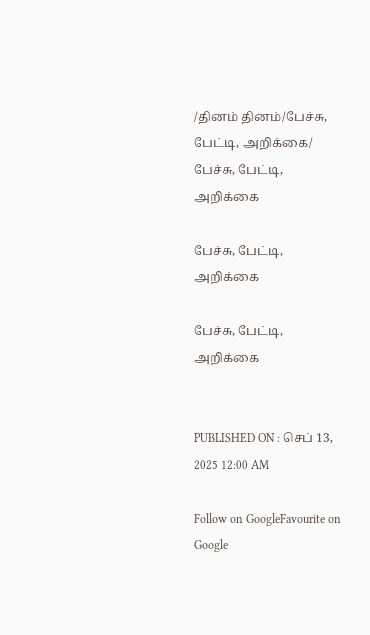/தினம் தினம்/பேச்சு, பேட்டி, அறிக்கை/ பேச்சு, பேட்டி, அறிக்கை

பேச்சு, பேட்டி, அறிக்கை

பேச்சு, பேட்டி, அறிக்கை


PUBLISHED ON : செப் 13, 2025 12:00 AM

Follow on GoogleFavourite on Google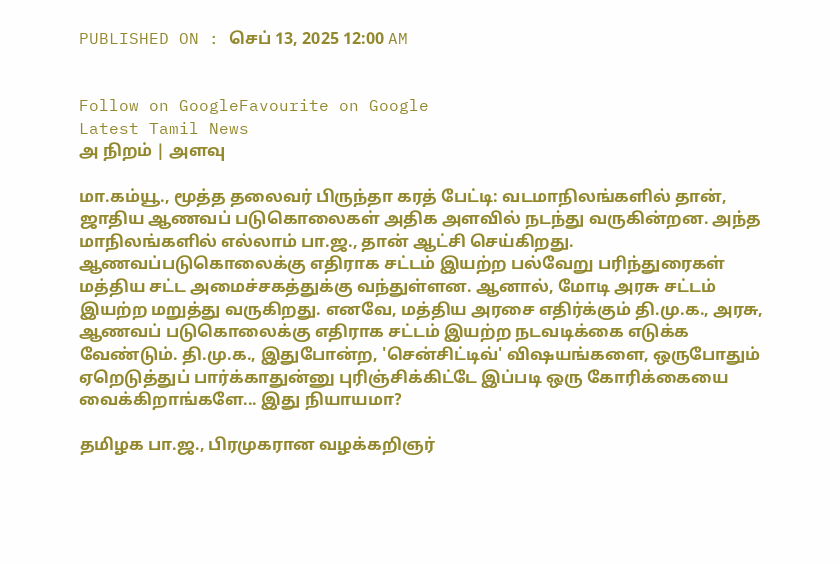PUBLISHED ON : செப் 13, 2025 12:00 AM


Follow on GoogleFavourite on Google
Latest Tamil News
அ நிறம் | அளவு

மா.கம்யூ., மூத்த தலைவர் பிருந்தா கரத் பேட்டி: வடமாநிலங்களில் தான், ஜாதிய ஆணவப் படுகொலைகள் அதிக அளவில் நடந்து வருகின்றன. அந்த மாநிலங்களில் எல்லாம் பா.ஜ., தான் ஆட்சி செய்கிறது. ஆணவப்படுகொலைக்கு எதிராக சட்டம் இயற்ற பல்வேறு பரிந்துரைகள் மத்திய சட்ட அமைச்சகத்துக்கு வந்துள்ளன. ஆனால், மோடி அரசு சட்டம் இயற்ற மறுத்து வருகிறது. எனவே, மத்திய அரசை எதிர்க்கும் தி.மு.க., அரசு, ஆணவப் படுகொலைக்கு எதிராக சட்டம் இயற்ற நடவடிக்கை எடுக்க வேண்டும். தி.மு.க., இதுபோன்ற, 'சென்சிட்டிவ்' விஷயங்களை, ஒருபோதும் ஏறெடுத்துப் பார்க்காதுன்னு புரிஞ்சிக்கிட்டே இப்படி ஒரு கோரிக்கையை வைக்கிறாங்களே... இது நியாயமா?

தமிழக பா.ஜ., பிரமுகரான வழக்கறிஞர்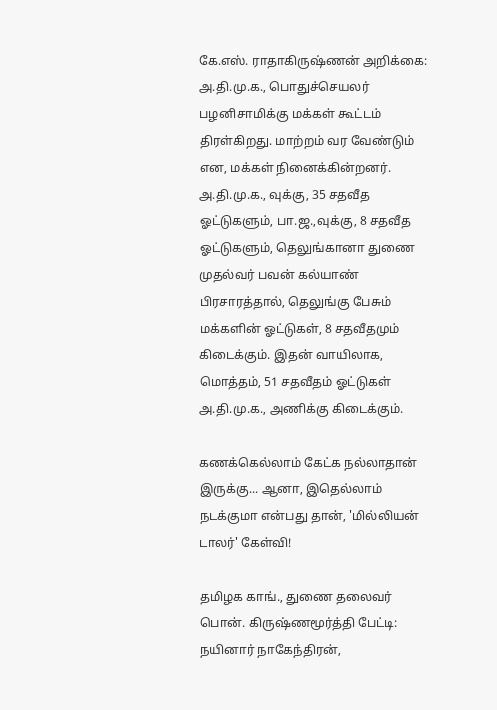கே.எஸ். ராதாகிருஷ்ணன் அறிக்கை: அ.தி.மு.க., பொதுச்செயலர் பழனிசாமிக்கு மக்கள் கூட்டம் திரள்கிறது. மாற்றம் வர வேண்டும் என, மக்கள் நினைக்கின்றனர். அ.தி.மு.க., வுக்கு, 35 சதவீத ஓட்டுகளும், பா.ஜ.,வுக்கு, 8 சதவீத ஓட்டுகளும், தெலுங்கானா துணை முதல்வர் பவன் கல்யாண் பிரசாரத்தால், தெலுங்கு பேசும் மக்களின் ஓட்டுகள், 8 சதவீதமும் கிடைக்கும். இதன் வாயிலாக, மொத்தம், 51 சதவீதம் ஓட்டுகள் அ.தி.மு.க., அணிக்கு கிடைக்கும்.

கணக்கெல்லாம் கேட்க நல்லாதான் இருக்கு... ஆனா, இதெல்லாம் நடக்குமா என்பது தான், 'மில்லியன் டாலர்' கேள்வி!

தமிழக காங்., துணை தலைவர் பொன். கிருஷ்ணமூர்த்தி பேட்டி: நயினார் நாகேந்திரன்,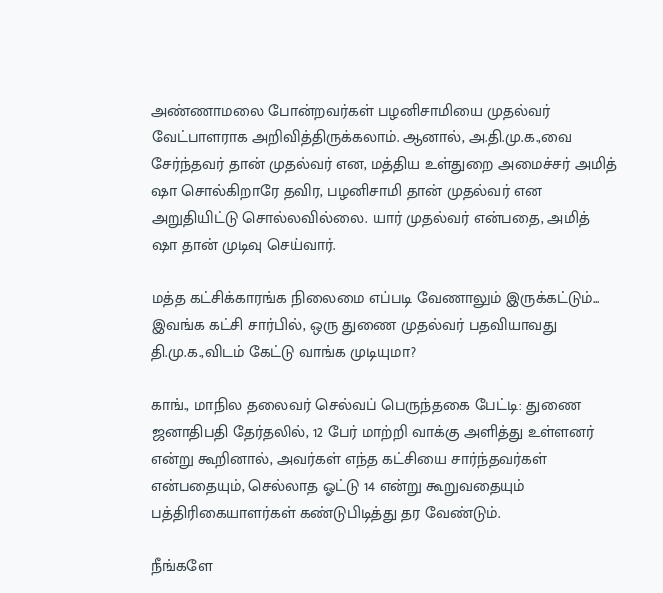அண்ணாமலை போன்றவர்கள் பழனிசாமியை முதல்வர் வேட்பாளராக அறிவித்திருக்கலாம். ஆனால், அ.தி.மு.க.,வை சேர்ந்தவர் தான் முதல்வர் என, மத்திய உள்துறை அமைச்சர் அமித் ஷா சொல்கிறாரே தவிர, பழனிசாமி தான் முதல்வர் என அறுதியிட்டு சொல்லவில்லை. யார் முதல்வர் என்பதை, அமித் ஷா தான் முடிவு செய்வார்.

மத்த கட்சிக்காரங்க நிலைமை எப்படி வேணாலும் இருக்கட்டும்... இவங்க கட்சி சார்பில், ஒரு துணை முதல்வர் பதவியாவது தி.மு.க.,விடம் கேட்டு வாங்க முடியுமா?

காங்., மாநில தலைவர் செல்வப் பெருந்தகை பேட்டி: துணை ஜனாதிபதி தேர்தலில், 12 பேர் மாற்றி வாக்கு அளித்து உள்ளனர் என்று கூறினால், அவர்கள் எந்த கட்சியை சார்ந்தவர்கள் என்பதையும், செல்லாத ஓட்டு 14 என்று கூறுவதையும் பத்திரிகையாளர்கள் கண்டுபிடித்து தர வேண்டும்.

நீங்களே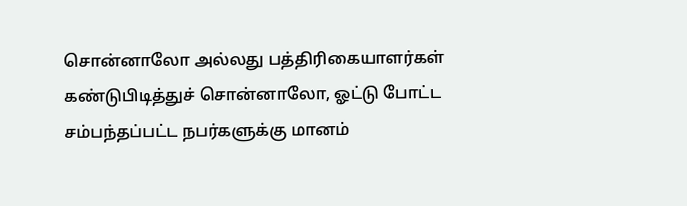சொன்னாலோ அல்லது பத்திரிகையாளர்கள் கண்டுபிடித்துச் சொன்னாலோ, ஓட்டு போட்ட சம்பந்தப்பட்ட நபர்களுக்கு மானம்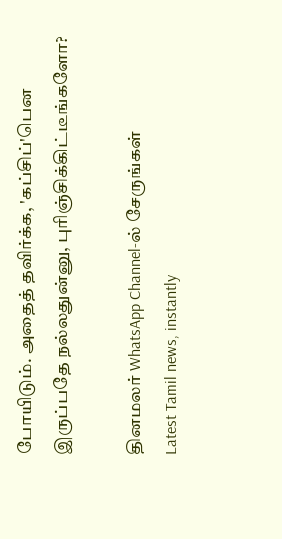போயிடும். அதைத் தவிர்க்க, 'கப்சிப்'பென இருப்பதே நல்லதுன்னு, புரிஞ்சிக்கிட்டீங்களோ?

தினமலர் WhatsApp Channel-ல் சேருங்கள்
Latest Tamil news, instantly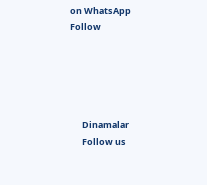on WhatsApp
Follow





      Dinamalar
      Follow us